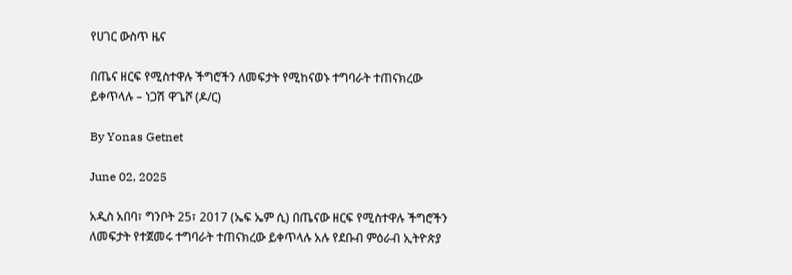የሀገር ውስጥ ዜና

በጤና ዘርፍ የሚስተዋሉ ችግሮችን ለመፍታት የሚከናወኑ ተግባራት ተጠናክረው ይቀጥላሉ – ነጋሽ ዋጌሾ (ዶ/ር)

By Yonas Getnet

June 02, 2025

አዲስ አበባ፣ ግንቦት 25፣ 2017 (ኤፍ ኤም ሲ) በጤናው ዘርፍ የሚስተዋሉ ችግሮችን ለመፍታት የተጀመሩ ተግባራት ተጠናክረው ይቀጥላሉ አሉ የደቡብ ምዕራብ ኢትዮጵያ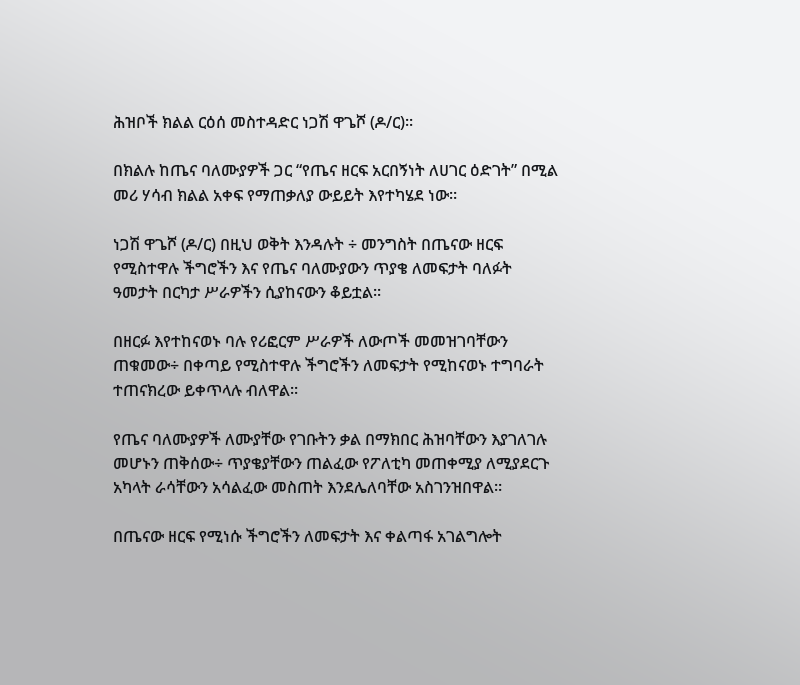ሕዝቦች ክልል ርዕሰ መስተዳድር ነጋሽ ዋጌሾ (ዶ/ር)፡፡

በክልሉ ከጤና ባለሙያዎች ጋር “የጤና ዘርፍ አርበኝነት ለሀገር ዕድገት” በሚል መሪ ሃሳብ ክልል አቀፍ የማጠቃለያ ውይይት እየተካሄደ ነው።

ነጋሽ ዋጌሾ (ዶ/ር) በዚህ ወቅት እንዳሉት ÷ መንግስት በጤናው ዘርፍ የሚስተዋሉ ችግሮችን እና የጤና ባለሙያውን ጥያቄ ለመፍታት ባለፉት ዓመታት በርካታ ሥራዎችን ሲያከናውን ቆይቷል፡፡

በዘርፉ እየተከናወኑ ባሉ የሪፎርም ሥራዎች ለውጦች መመዝገባቸውን ጠቁመው÷ በቀጣይ የሚስተዋሉ ችግሮችን ለመፍታት የሚከናወኑ ተግባራት ተጠናክረው ይቀጥላሉ ብለዋል፡፡

የጤና ባለሙያዎች ለሙያቸው የገቡትን ቃል በማክበር ሕዝባቸውን እያገለገሉ መሆኑን ጠቅሰው÷ ጥያቄያቸውን ጠልፈው የፖለቲካ መጠቀሚያ ለሚያደርጉ አካላት ራሳቸውን አሳልፈው መስጠት እንደሌለባቸው አስገንዝበዋል።

በጤናው ዘርፍ የሚነሱ ችግሮችን ለመፍታት እና ቀልጣፋ አገልግሎት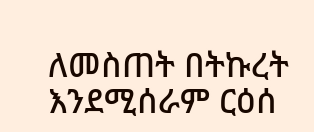ለመስጠት በትኩረት እንደሚሰራም ርዕሰ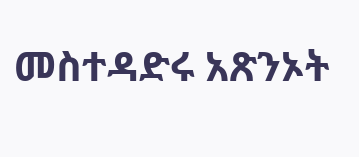መስተዳድሩ አጽንኦት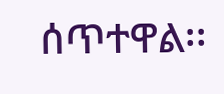ሰጥተዋል፡፡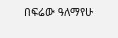በፍሬው ዓለማየሁ